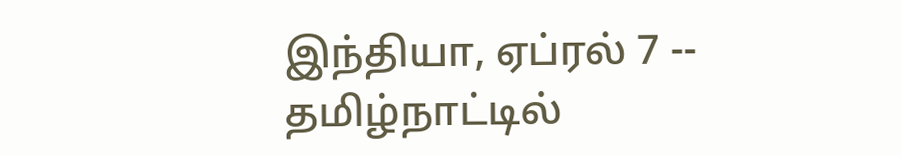இந்தியா, ஏப்ரல் 7 -- தமிழ்நாட்டில்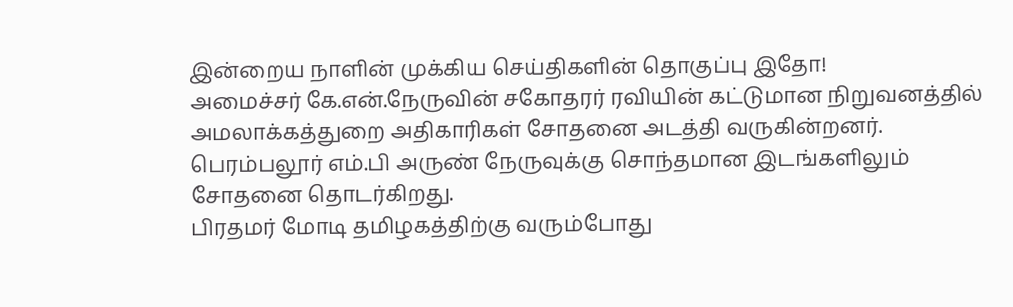இன்றைய நாளின் முக்கிய செய்திகளின் தொகுப்பு இதோ!
அமைச்சர் கே.என்.நேருவின் சகோதரர் ரவியின் கட்டுமான நிறுவனத்தில் அமலாக்கத்துறை அதிகாரிகள் சோதனை அடத்தி வருகின்றனர். பெரம்பலூர் எம்.பி அருண் நேருவுக்கு சொந்தமான இடங்களிலும் சோதனை தொடர்கிறது.
பிரதமர் மோடி தமிழகத்திற்கு வரும்போது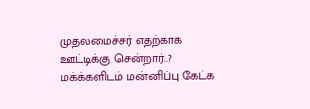முதலமைச்சர் எதற்காக ஊட்டிக்கு சென்றார்..? மக்க்களிடம் மன்னிப்பு கேட்க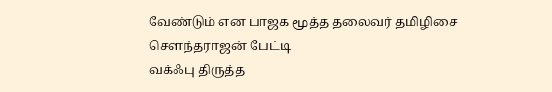வேண்டும் என பாஜக மூத்த தலைவர் தமிழிசை சௌந்தராஜன் பேட்டி
வக்ஃபு திருத்த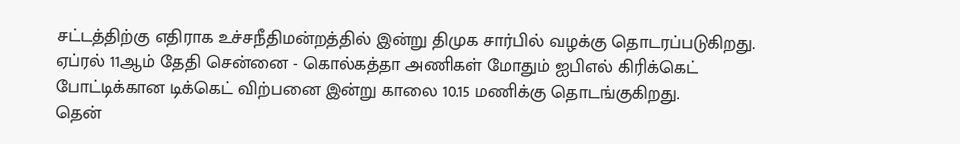சட்டத்திற்கு எதிராக உச்சநீதிமன்றத்தில் இன்று திமுக சார்பில் வழக்கு தொடரப்படுகிறது.
ஏப்ரல் 11ஆம் தேதி சென்னை - கொல்கத்தா அணிகள் மோதும் ஐபிஎல் கிரிக்கெட் போட்டிக்கான டிக்கெட் விற்பனை இன்று காலை 10.15 மணிக்கு தொடங்குகிறது.
தென்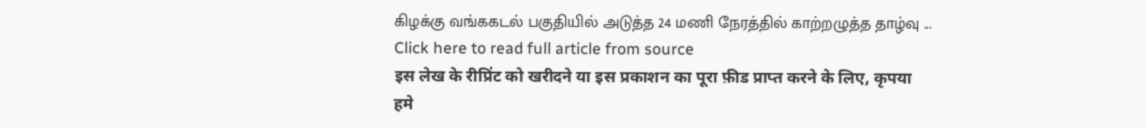கிழக்கு வங்ககடல் பகுதியில் அடுத்த 24 மணி நேரத்தில் காற்றழுத்த தாழ்வு ...
Click here to read full article from source
इस लेख के रीप्रिंट को खरीदने या इस प्रकाशन का पूरा फ़ीड प्राप्त करने के लिए, कृपया
हमे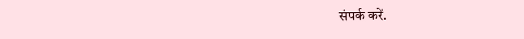संपर्क करें.